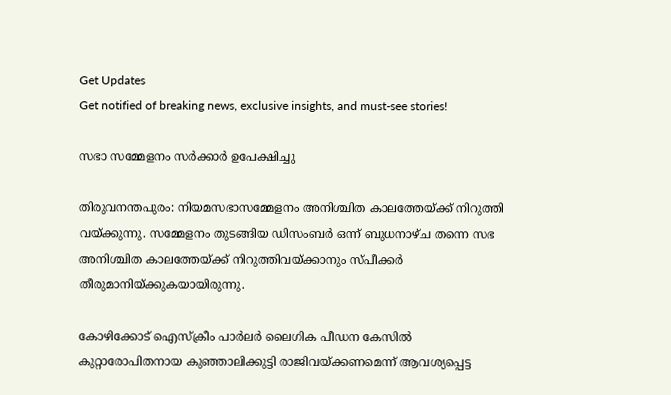Get Updates
Get notified of breaking news, exclusive insights, and must-see stories!

സഭാ സമ്മേളനം സര്‍ക്കാര്‍ ഉപേക്ഷിച്ചു

തിരുവനന്തപുരം: നിയമസഭാസമ്മേളനം അനിശ്ചിത കാലത്തേയ്ക്ക് നിറുത്തി വയ്ക്കുന്നു. സമ്മേളനം തുടങ്ങിയ ഡിസംബര്‍ ഒന്ന് ബുധനാഴ്ച തന്നെ സഭ അനിശ്ചിത കാലത്തേയ്ക്ക് നിറുത്തിവയ്ക്കാനും സ്പീക്കര്‍ തീരുമാനിയ്ക്കുകയായിരുന്നു.

കോഴിക്കോട് ഐസ്ക്രീം പാര്‍ലര്‍ ലൈഗിക പീഡന കേസില്‍ കുറ്റാരോപിതനായ കുഞ്ഞാലിക്കുട്ടി രാജിവയ്ക്കണമെന്ന് ആവശ്യപ്പെട്ട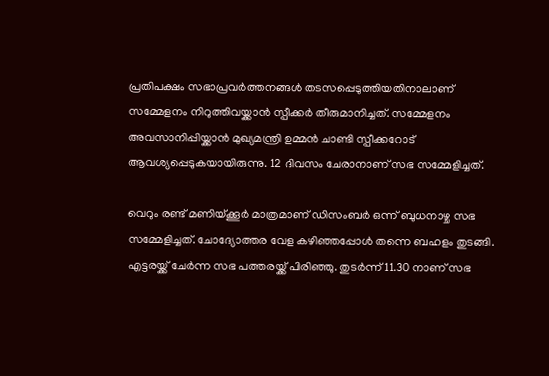പ്രതിപക്ഷം സഭാപ്രവര്‍ത്തനങ്ങള്‍ തടസപ്പെടുത്തിയതിനാലാണ് സമ്മേളനം നിറുത്തിവയ്ക്കാന്‍ സ്പീക്കര്‍ തീരുമാനിച്ചത്. സമ്മേളനം അവസാനിപ്പിയ്ക്കാന്‍ മുഖ്യമന്ത്രി ഉമ്മന്‍ ചാണ്ടി സ്പീക്കറോട് ആവശ്യപ്പെടുകയായിരുന്നു. 12 ദിവസം ചേരാനാണ് സഭ സമ്മേളിച്ചത്.

വെറും രണ്ട് മണിയ്ക്കൂര്‍ മാത്രമാണ് ഡിസംബര്‍ ഒന്ന് ബുധനാഴ്ച സഭ സമ്മേളിച്ചത്. ചോദ്യോത്തര വേള കഴിഞ്ഞപ്പോള്‍ തന്നെ ബഹളം തുടങ്ങി. എട്ടരയ്ക്ക് ചേര്‍ന്ന സഭ പത്തരയ്ക്ക് പിരിഞ്ഞു. തുടര്‍ന്ന് 11.30 നാണ് സഭ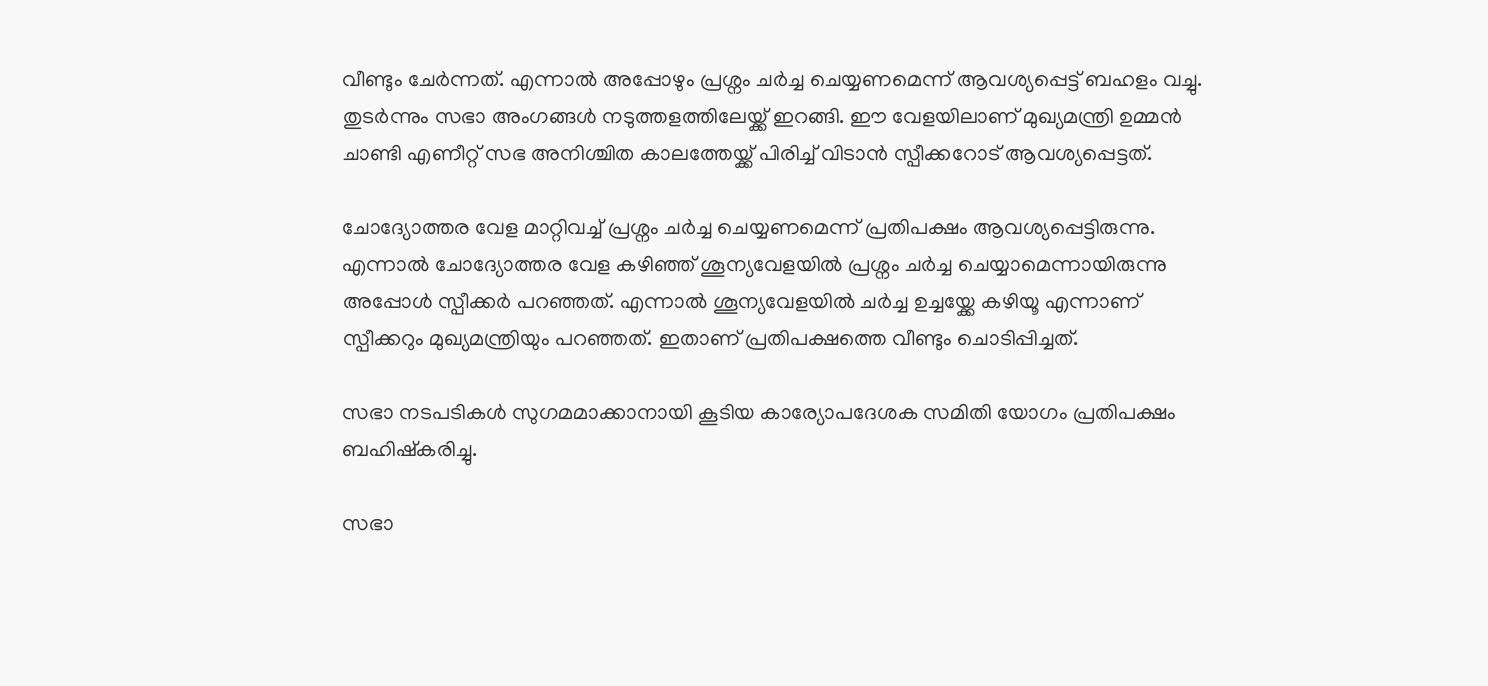വീണ്ടും ചേര്‍ന്നത്. എന്നാല്‍ അപ്പോഴും പ്രശ്നം ചര്‍ച്ച ചെയ്യണമെന്ന് ആവശ്യപ്പെട്ട് ബഹളം വച്ചു. തുടര്‍ന്നും സഭാ അംഗങ്ങള്‍ നടുത്തളത്തിലേയ്ക്ക് ഇറങ്ങി. ഈ വേളയിലാണ് മുഖ്യമന്ത്രി ഉമ്മന്‍ ചാണ്ടി എണീറ്റ് സഭ അനിശ്ചിത കാലത്തേയ്ക്ക് പിരിച്ച് വിടാന്‍ സ്പീക്കറോട് ആവശ്യപ്പെട്ടത്.

ചോദ്യോത്തര വേള മാറ്റിവച്ച് പ്രശ്നം ചര്‍ച്ച ചെയ്യണമെന്ന് പ്രതിപക്ഷം ആവശ്യപ്പെട്ടിരുന്നു. എന്നാല്‍ ചോദ്യോത്തര വേള കഴിഞ്ഞ് ശൂന്യവേളയില്‍ പ്രശ്നം ചര്‍ച്ച ചെയ്യാമെന്നായിരുന്നു അപ്പോള്‍ സ്പീക്കര്‍ പറഞ്ഞത്. എന്നാല്‍ ശൂന്യവേളയില്‍ ചര്‍ച്ച ഉച്ചയ്ക്കേ കഴിയൂ എന്നാണ് സ്പീക്കറും മുഖ്യമന്ത്രിയും പറഞ്ഞത്. ഇതാണ് പ്രതിപക്ഷത്തെ വീണ്ടും ചൊടിപ്പിച്ചത്.

സഭാ നടപടികള്‍ സുഗമമാക്കാനായി കൂടിയ കാര്യോപദേശക സമിതി യോഗം പ്രതിപക്ഷം ബഹിഷ്കരിച്ചു.

സഭാ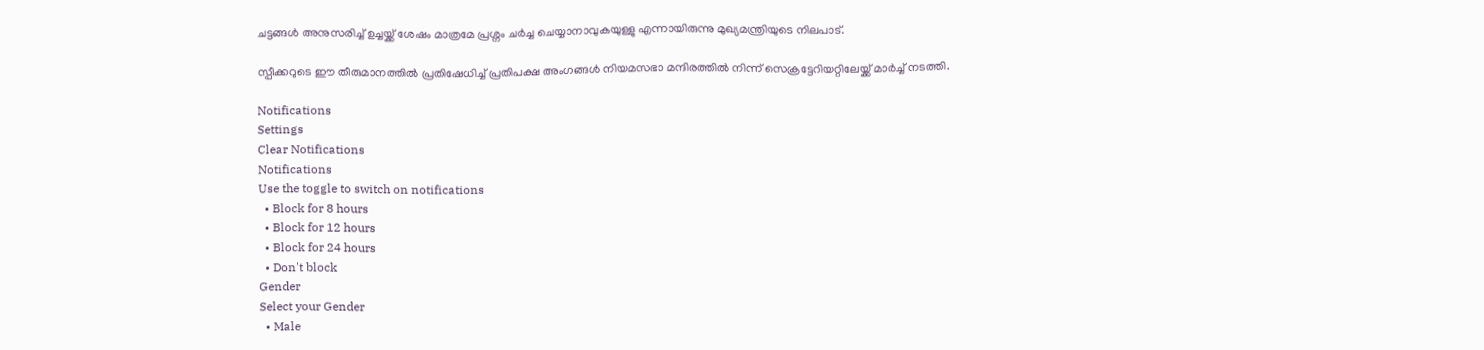ചട്ടങ്ങള്‍ അനുസരിച്ച് ഉച്ചയ്ക്ക് ശേഷം മാത്രമേ പ്രശ്നം ചര്‍ച്ച ചെയ്യാനാവുകയുള്ളു എന്നായിരുന്നു മുഖ്യമന്ത്രിയുടെ നിലപാട്.

സ്പീക്കറുടെ ഈ തീരുമാനത്തില്‍ പ്രതിഷേധിച്ച് പ്രതിപക്ഷ അംഗങ്ങള്‍ നിയമസഭാ മന്ദിരത്തില്‍ നിന്ന് സെക്രട്ടേറിയറ്റിലേയ്ക്ക് മാര്‍ച്ച് നടത്തി.

Notifications
Settings
Clear Notifications
Notifications
Use the toggle to switch on notifications
  • Block for 8 hours
  • Block for 12 hours
  • Block for 24 hours
  • Don't block
Gender
Select your Gender
  • Male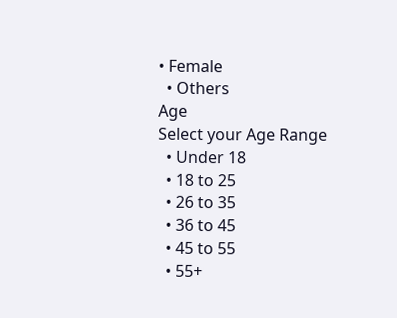• Female
  • Others
Age
Select your Age Range
  • Under 18
  • 18 to 25
  • 26 to 35
  • 36 to 45
  • 45 to 55
  • 55+